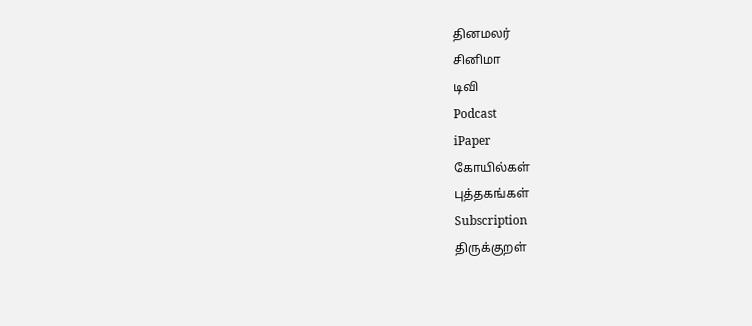தினமலர்
சினிமா
டிவி
Podcast
iPaper
கோயில்கள்
புத்தகங்கள்
Subscription
திருக்குறள்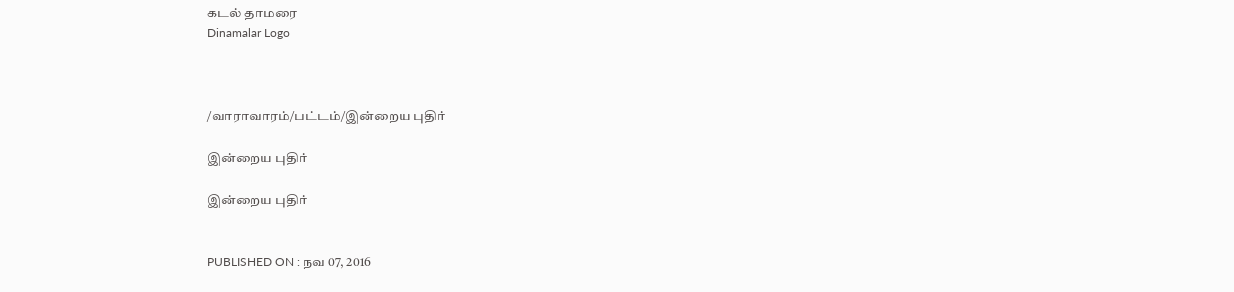கடல் தாமரை
Dinamalar Logo



/வாராவாரம்/பட்டம்/இன்றைய புதிர்

இன்றைய புதிர்

இன்றைய புதிர்


PUBLISHED ON : நவ 07, 2016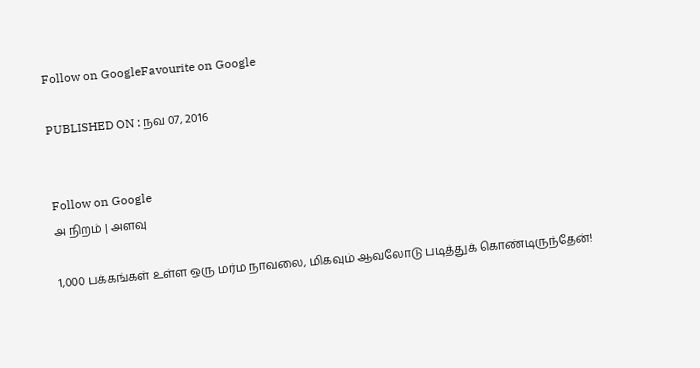Follow on GoogleFavourite on Google

PUBLISHED ON : நவ 07, 2016


Follow on Google
அ நிறம் | அளவு

1,000 பக்கங்கள் உள்ள ஒரு மர்ம நாவலை, மிகவும் ஆவலோடு படித்துக் கொண்டிருந்தேன்!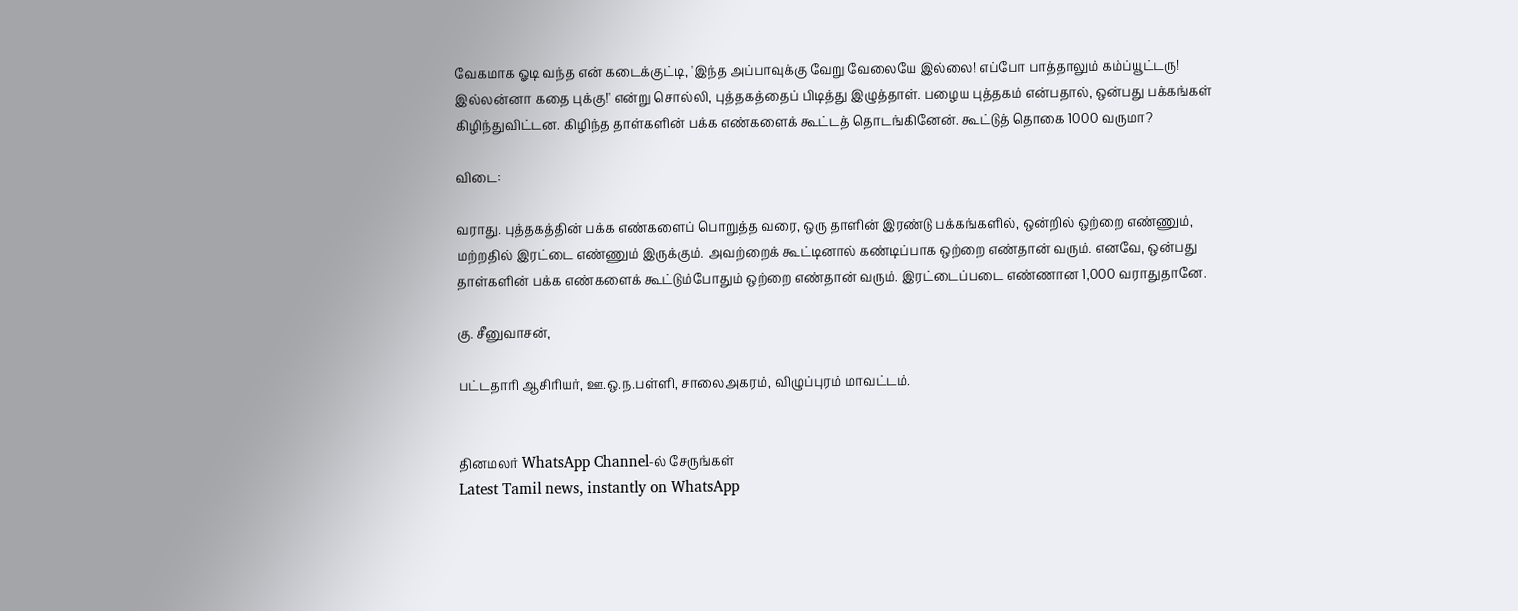வேகமாக ஓடி வந்த என் கடைக்குட்டி, 'இந்த அப்பாவுக்கு வேறு வேலையே இல்லை! எப்போ பாத்தாலும் கம்ப்யூட்டரு! இல்லன்னா கதை புக்கு!' என்று சொல்லி, புத்தகத்தைப் பிடித்து இழுத்தாள். பழைய புத்தகம் என்பதால், ஒன்பது பக்கங்கள் கிழிந்துவிட்டன. கிழிந்த தாள்களின் பக்க எண்களைக் கூட்டத் தொடங்கினேன். கூட்டுத் தொகை 1000 வருமா?

விடை:

வராது. புத்தகத்தின் பக்க எண்களைப் பொறுத்த வரை, ஒரு தாளின் இரண்டு பக்கங்களில், ஒன்றில் ஒற்றை எண்ணும், மற்றதில் இரட்டை எண்ணும் இருக்கும். அவற்றைக் கூட்டினால் கண்டிப்பாக ஒற்றை எண்தான் வரும். எனவே, ஒன்பது தாள்களின் பக்க எண்களைக் கூட்டும்போதும் ஒற்றை எண்தான் வரும். இரட்டைப்படை எண்ணான 1,000 வராதுதானே.

கு. சீனுவாசன்,

பட்டதாரி ஆசிரியர், ஊ.ஒ.ந.பள்ளி, சாலைஅகரம், விழுப்புரம் மாவட்டம்.


தினமலர் WhatsApp Channel-ல் சேருங்கள்
Latest Tamil news, instantly on WhatsApp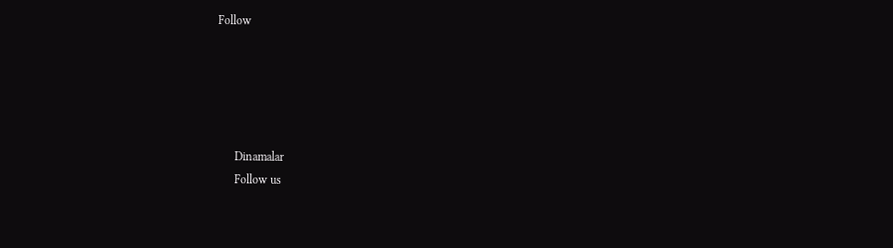Follow





      Dinamalar
      Follow us